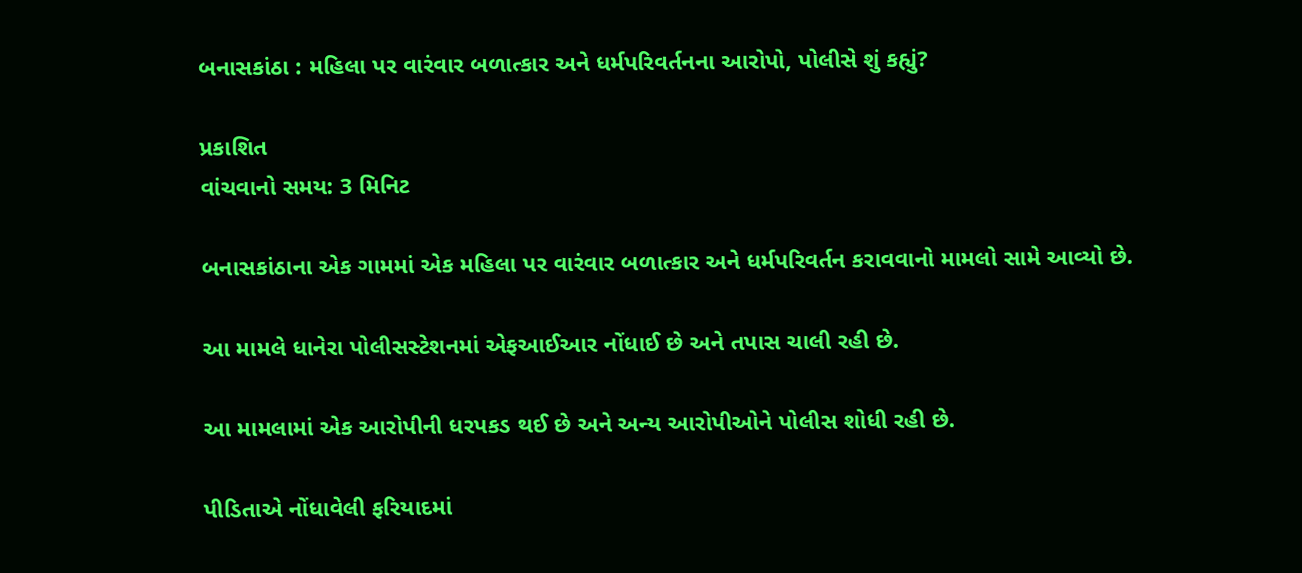બનાસકાંઠા : મહિલા પર વારંવાર બળાત્કાર અને ધર્મપરિવર્તનના આરોપો, પોલીસે શું કહ્યું?

પ્રકાશિત
વાંચવાનો સમય: 3 મિનિટ

બનાસકાંઠાના એક ગામમાં એક મહિલા પર વારંવાર બળાત્કાર અને ધર્મપરિવર્તન કરાવવાનો મામલો સામે આવ્યો છે.

આ મામલે ધાનેરા પોલીસસ્ટેશનમાં એફઆઈઆર નોંધાઈ છે અને તપાસ ચાલી રહી છે.

આ મામલામાં એક આરોપીની ધરપકડ થઈ છે અને અન્ય આરોપીઓને પોલીસ શોધી રહી છે.

પીડિતાએ નોંધાવેલી ફરિયાદમાં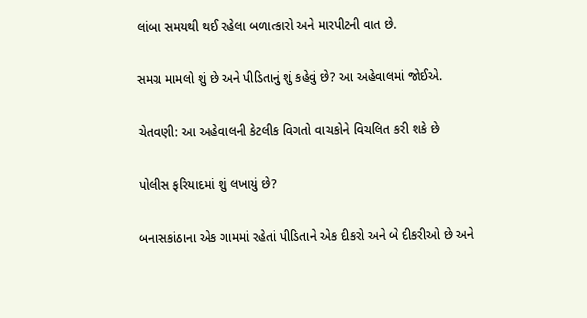લાંબા સમયથી થઈ રહેલા બળાત્કારો અને મારપીટની વાત છે.

સમગ્ર મામલો શું છે અને પીડિતાનું શું કહેવું છે? આ અહેવાલમાં જોઈએ.

ચેતવણી: આ અહેવાલની કેટલીક વિગતો વાચકોને વિચલિત કરી શકે છે

પોલીસ ફરિયાદમાં શું લખાયું છે?

બનાસકાંઠાના એક ગામમાં રહેતાં પીડિતાને એક દીકરો અને બે દીકરીઓ છે અને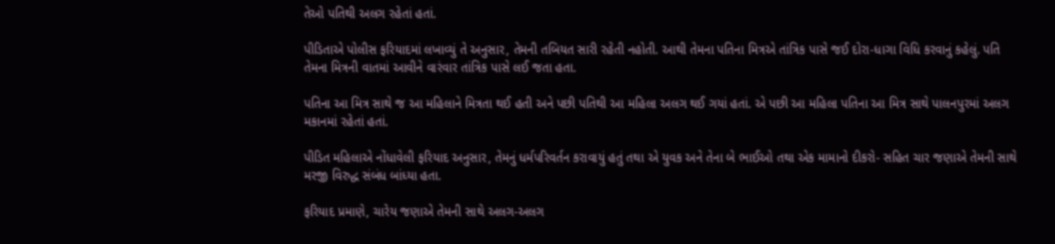તેઓ પતિથી અલગ રહેતાં હતાં.

પીડિતાએ પોલીસ ફરિયાદમાં લખાવ્યું તે અનુસાર, તેમની તબિયત સારી રહેતી નહોતી. આથી તેમના પતિના મિત્રએ તાંત્રિક પાસે જઈ દોરા-ધાગા વિધિ કરવાનું કહેલું. પતિ તેમના મિત્રની વાતમાં આવીને વારંવાર તાંત્રિક પાસે લઈ જતા હતા.

પતિના આ મિત્ર સાથે જ આ મહિલાને મિત્રતા થઈ હતી અને પછી પતિથી આ મહિલા અલગ થઈ ગયાં હતાં. એ પછી આ મહિલા પતિના આ મિત્ર સાથે પાલનપુરમાં અલગ મકાનમાં રહેતાં હતાં.

પીડિત મહિલાએ નોંધાવેલી ફરિયાદ અનુસાર, તેમનું ધર્મપરિવર્તન કરાવાયું હતું તથા એ યુવક અને તેના બે ભાઈઓ તથા એક મામાનો દીકરો- સહિત ચાર જણાએ તેમની સાથે મરજી વિરુદ્ધ સંબંધ બાંધ્યા હતા.

ફરિયાદ પ્રમાણે, ચારેય જણાએ તેમની સાથે અલગ-અલગ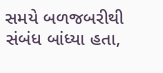સમયે બળજબરીથી સંબંધ બાંધ્યા હતા,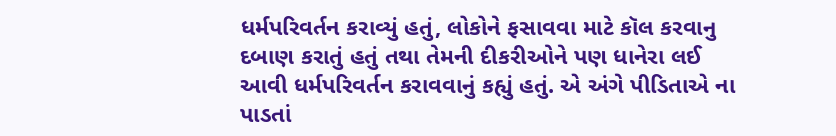ધર્મપરિવર્તન કરાવ્યું હતું, લોકોને ફસાવવા માટે કૉલ કરવાનુ દબાણ કરાતું હતું તથા તેમની દીકરીઓને પણ ધાનેરા લઈ આવી ધર્મપરિવર્તન કરાવવાનું કહ્યું હતું. એ અંગે પીડિતાએ ના પાડતાં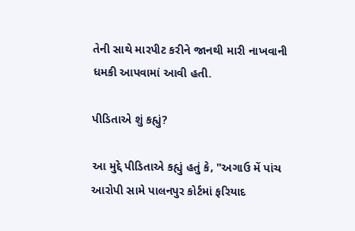તેની સાથે મારપીટ કરીને જાનથી મારી નાખવાની ધમકી આપવામાં આવી હતી.

પીડિતાએ શું કહ્યું?

આ મુદ્દે પીડિતાએ કહ્યું હતું કે, "અગાઉ મેં પાંચ આરોપી સામે પાલનપુર કોર્ટમાં ફરિયાદ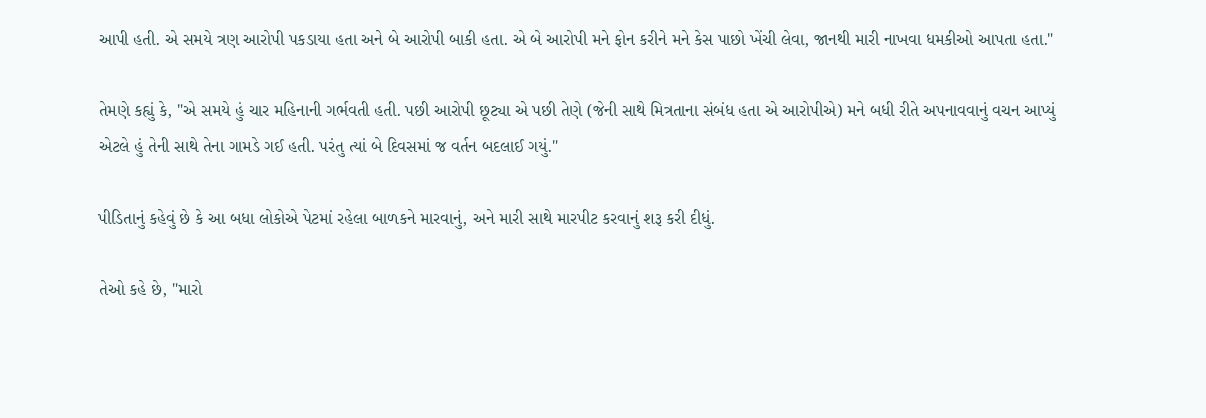આપી હતી. એ સમયે ત્રણ આરોપી પકડાયા હતા અને બે આરોપી બાકી હતા. એ બે આરોપી મને ફોન કરીને મને કેસ પાછો ખેંચી લેવા, જાનથી મારી નાખવા ધમકીઓ આપતા હતા."

તેમણે કહ્યું કે, "એ સમયે હું ચાર મહિનાની ગર્ભવતી હતી. પછી આરોપી છૂટ્યા એ પછી તેણે (જેની સાથે મિત્રતાના સંબંધ હતા એ આરોપીએ) મને બધી રીતે અપનાવવાનું વચન આપ્યું એટલે હું તેની સાથે તેના ગામડે ગઈ હતી. પરંતુ ત્યાં બે દિવસમાં જ વર્તન બદલાઈ ગયું."

પીડિતાનું કહેવું છે કે આ બધા લોકોએ પેટમાં રહેલા બાળકને મારવાનું, અને મારી સાથે મારપીટ કરવાનું શરૂ કરી દીધું.

તેઓ કહે છે, "મારો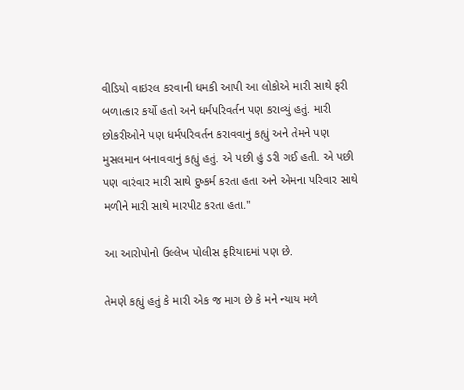વીડિયો વાઇરલ કરવાની ધમકી આપી આ લોકોએ મારી સાથે ફરી બળાત્કાર કર્યો હતો અને ધર્મપરિવર્તન પણ કરાવ્યું હતું. મારી છોકરીઓને પણ ધર્મપરિવર્તન કરાવવાનું કહ્યું અને તેમને પણ મુસલમાન બનાવવાનું કહ્યું હતું. એ પછી હું ડરી ગઈ હતી. એ પછી પણ વારંવાર મારી સાથે દુષ્કર્મ કરતા હતા અને એમના પરિવાર સાથે મળીને મારી સાથે મારપીટ કરતા હતા."

આ આરોપોનો ઉલ્લેખ પોલીસ ફરિયાદમાં પણ છે.

તેમણે કહ્યું હતું કે મારી એક જ માગ છે કે મને ન્યાય મળે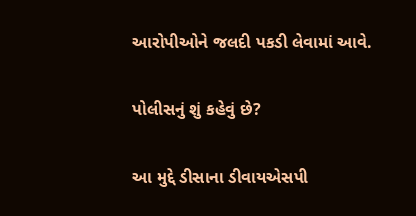આરોપીઓને જલદી પકડી લેવામાં આવે.

પોલીસનું શું કહેવું છે?

આ મુદ્દે ડીસાના ડીવાયએસપી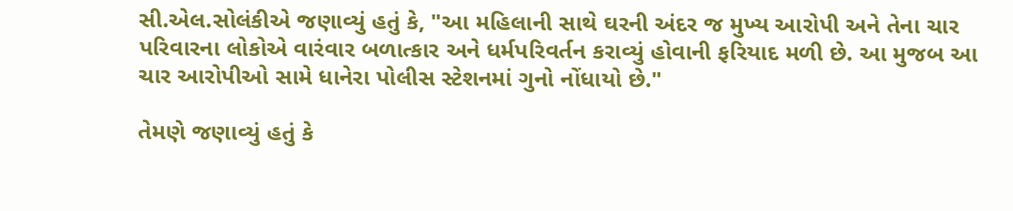સી.એલ.સોલંકીએ જણાવ્યું હતું કે, "આ મહિલાની સાથે ઘરની અંદર જ મુખ્ય આરોપી અને તેના ચાર પરિવારના લોકોએ વારંવાર બળાત્કાર અને ધર્મપરિવર્તન કરાવ્યું હોવાની ફરિયાદ મળી છે. આ મુજબ આ ચાર આરોપીઓ સામે ધાનેરા પોલીસ સ્ટેશનમાં ગુનો નોંધાયો છે."

તેમણે જણાવ્યું હતું કે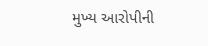મુખ્ય આરોપીની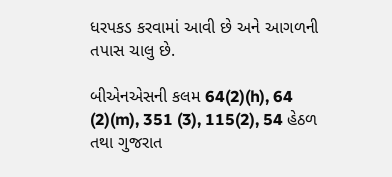ધરપકડ કરવામાં આવી છે અને આગળની તપાસ ચાલુ છે.

બીએનએસની કલમ 64(2)(h), 64 (2)(m), 351 (3), 115(2), 54 હેઠળ તથા ગુજરાત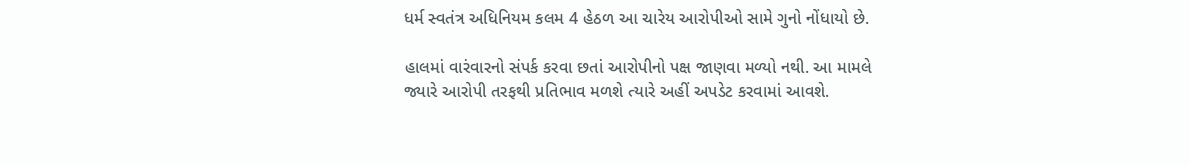ધર્મ સ્વતંત્ર અધિનિયમ કલમ 4 હેઠળ આ ચારેય આરોપીઓ સામે ગુનો નોંધાયો છે.

હાલમાં વારંવારનો સંપર્ક કરવા છતાં આરોપીનો પક્ષ જાણવા મળ્યો નથી. આ મામલે જ્યારે આરોપી તરફથી પ્રતિભાવ મળશે ત્યારે અહીં અપડેટ કરવામાં આવશે.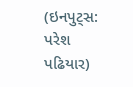(ઇનપુટ્સ: પરેશ પઢિયાર)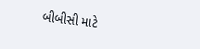બીબીસી માટે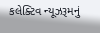કલેક્ટિવ ન્યૂઝરૂમનું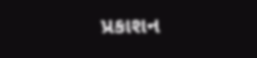પ્રકાશન